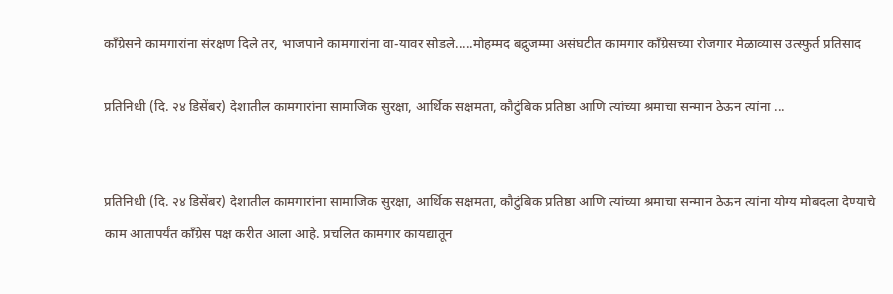कॉंग्रेसने कामगारांना संरक्षण दिले तर, भाजपाने कामगारांना वा-यावर सोडले.....मोहम्मद बद्रुजम्मा असंघटीत कामगार कॉंग्रेसच्या रोजगार मेळाव्यास उत्स्फुर्त प्रतिसाद

प्रतिनिधी (दि. २४ डिसेंबर) देशातील कामगारांना सामाजिक सुरक्षा, आर्थिक सक्षमता, कौटुंबिक प्रतिष्ठा आणि त्यांच्या श्रमाचा सन्मान ठेऊन त्यांना ...


प्रतिनिधी (दि. २४ डिसेंबर) देशातील कामगारांना सामाजिक सुरक्षा, आर्थिक सक्षमता, कौटुंबिक प्रतिष्ठा आणि त्यांच्या श्रमाचा सन्मान ठेऊन त्यांना योग्य मोबदला देण्याचे काम आतापर्यंत कॉंग्रेस पक्ष करीत आला आहे. प्रचलित कामगार कायद्यातून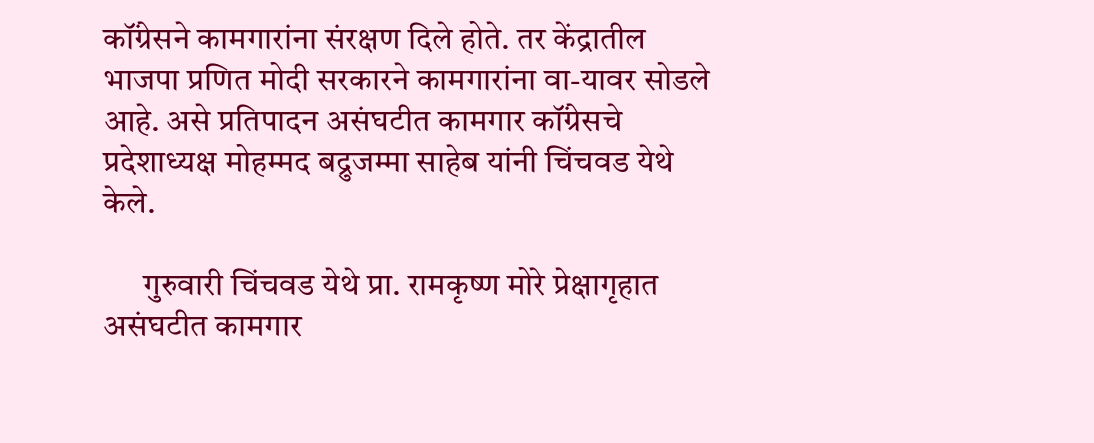कॉंग्रेसने कामगारांना संरक्षण दिले होते. तर केंद्रातील भाजपा प्रणित मोदी सरकारने कामगारांना वा-यावर सोडले आहे. असे प्रतिपादन असंघटीत कामगार कॉंग्रेसचे प्रदेशाध्यक्ष मोहम्मद बद्रुजम्मा साहेब यांनी चिंचवड येथे केले.

      गुरुवारी चिंचवड येथे प्रा. रामकृष्ण मोरे प्रेक्षागृहात असंघटीत कामगार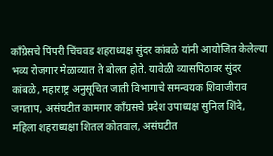कॉंग्रेसचे पिंपरी चिंचवड शहराध्यक्ष सुंदर कांबळे यांनी आयोजित केलेल्या भव्य रोजगार मेळाव्यात ते बोलत होते. यावेळी व्यासपिठावर सुंदर कांबळे, महाराष्ट्र अनुसूचित जाती विभागाचे समन्वयक शिवाजीराव जगताप, असंघटीत कामगार कॉंग्रसचे प्रदेश उपाध्यक्ष सुनिल शिंदे, महिला शहराध्यक्षा शितल कोतवाल, असंघटीत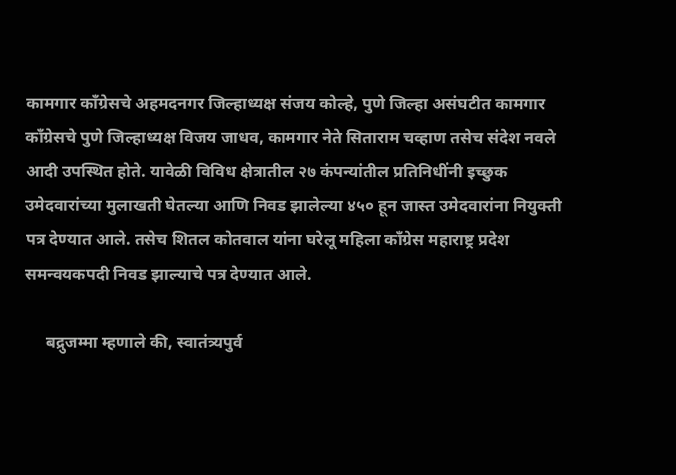कामगार कॉंग्रेसचे अहमदनगर जिल्हाध्यक्ष संजय कोल्हे, पुणे जिल्हा असंघटीत कामगार कॉंग्रेसचे पुणे जिल्हाध्यक्ष विजय जाधव, कामगार नेते सिताराम चव्हाण तसेच संदेश नवले आदी उपस्थित होते. यावेळी विविध क्षेत्रातील २७ कंपन्यांतील प्रतिनिधींनी इच्छुक उमेदवारांच्या मुलाखती घेतल्या आणि निवड झालेल्या ४५० हून जास्त उमेदवारांना नियुक्ती पत्र देण्यात आले. तसेच शितल कोतवाल यांना घरेलू महिला कॉंग्रेस महाराष्ट्र प्रदेश समन्वयकपदी निवड झाल्याचे पत्र देण्यात आले.

     बद्रुजम्मा म्हणाले की, स्वातंत्र्यपुर्व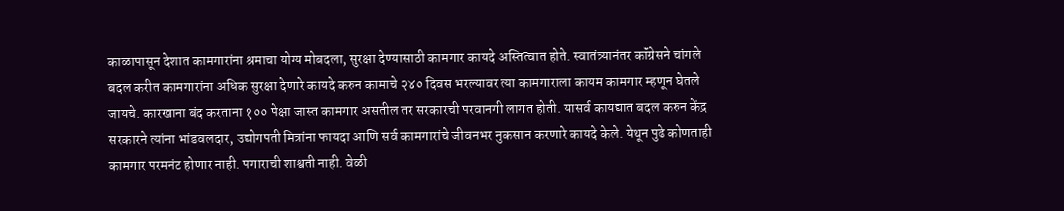काळापासून देशात कामगारांना श्रमाचा योग्य मोबदला, सुरक्षा देण्यासाठी कामगार कायदे अस्तित्वात होते. स्वातंत्र्यानंतर कॉंग्रेसने चांगले बदल करीत कामगारांना अधिक सुरक्षा देणारे कायदे करुन कामाचे २४० दिवस भरल्यावर त्या कामगाराला कायम कामगार म्हणून घेतले जायचे. कारखाना बंद करताना १०० पेक्षा जास्त कामगार असतील तर सरकारची परवानगी लागत होती. यासर्व कायद्यात बदल करुन केंद्र सरकारने त्यांना भांडवलदार, उद्योगपती मित्रांना फायदा आणि सर्व कामगारांचे जीवनभर नुकसान करणारे कायदे केले. येथून पुढे कोणताही कामगार परमनंट होणार नाही. पगाराची शाश्वती नाही. वेळी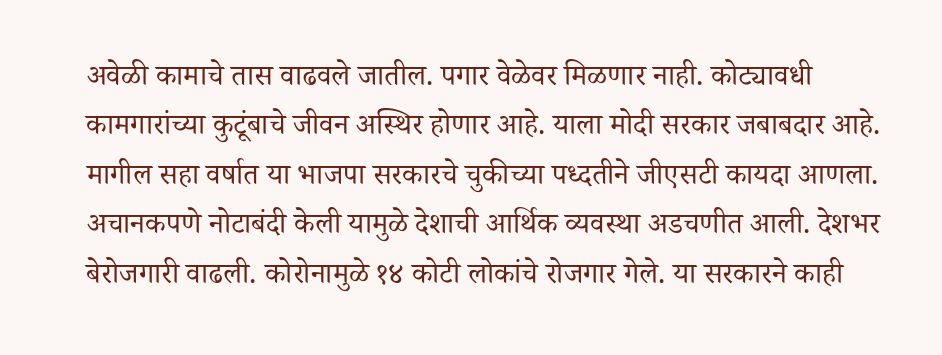अवेळी कामाचे तास वाढवले जातील. पगार वेळेवर मिळणार नाही. कोट्यावधी कामगारांच्या कुटूंबाचे जीवन अस्थिर होणार आहे. याला मोदी सरकार जबाबदार आहे. मागील सहा वर्षात या भाजपा सरकारचे चुकीच्या पध्दतीने जीएसटी कायदा आणला. अचानकपणे नोटाबंदी केली यामुळे देशाची आर्थिक व्यवस्था अडचणीत आली. देशभर बेरोजगारी वाढली. कोरोनामुळे १४ कोटी लोकांचे रोजगार गेले. या सरकारने काही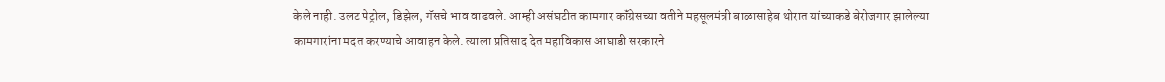केले नाही. उलट पेट्रोल, डिझेल, गॅसचे भाव वाढवले. आम्ही असंघटीत कामगार कॉंग्रेसच्या वतीने महसूलमंत्री बाळासाहेब थोरात यांच्याकडे बेरोजगार झालेल्या कामगारांना मदत करण्याचे आवाहन केले. त्याला प्रतिसाद देत महाविकास आघाडी सरकारने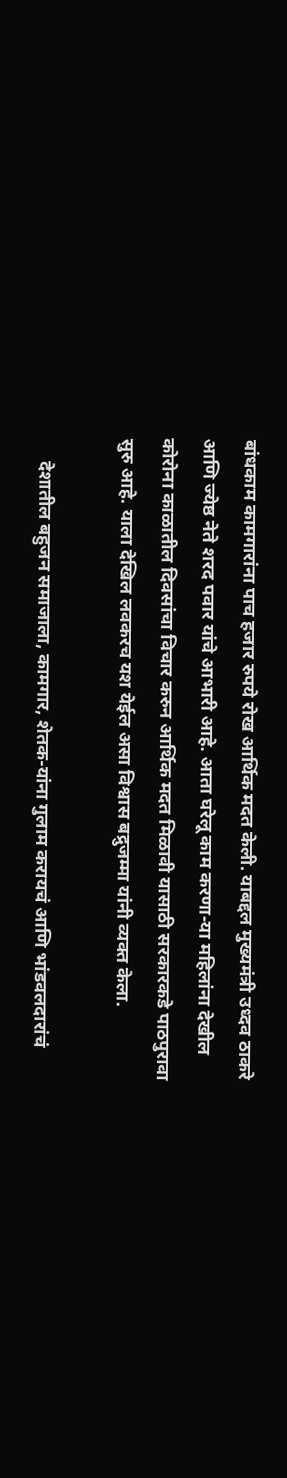बांधकाम कामगारांना पाच हजार रुपये रोख आर्थिक मदत केली. याबद्दल मुख्यमंत्री उध्दव ठाकरे आणि ज्येष्ठ नेते शरद पवार यांचे आभारी आहे. आता घरेलू काम करणा-या महिलांना देखील कोरोना काळातील दिवसांचा विचार करुन आर्थिक मदत मिळावी यासाठी सरकारकडे पाठपुरावा सुरु आहे. याला देखिल लवकरच यश येईल असा विश्वास बद्रुजम्मा यांनी व्यक्त केला.

     देशातील बहुजन समाजाला, कामगार, शेतक-यांना गुलाम करायचं आणि भांडवलदारांचं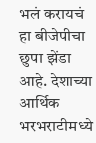भलं करायचं हा बीजेपीचा छुपा झेंडा आहे. देशाच्या आर्थिक भरभराटीमध्ये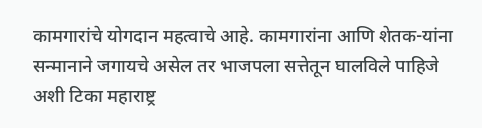कामगारांचे योगदान महत्वाचे आहे. कामगारांना आणि शेतक-यांना सन्मानाने जगायचे असेल तर भाजपला सत्तेतून घालविले पाहिजे अशी टिका महाराष्ट्र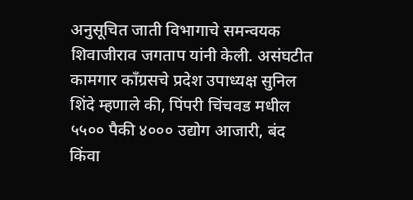अनुसूचित जाती विभागाचे समन्वयक शिवाजीराव जगताप यांनी केली. असंघटीत कामगार कॉंग्रसचे प्रदेश उपाध्यक्ष सुनिल शिंदे म्हणाले की, पिंपरी चिंचवड मधील ५५०० पैकी ४००० उद्योग आजारी, बंद किंवा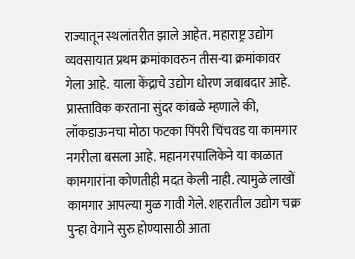राज्यातून स्थलांतरीत झाले आहेत. महाराष्ट्र उद्योग व्यवसायात प्रथम क्रमांकावरुन तीस-या क्रमांकावर गेला आहे. याला केंद्राचे उद्योग धोरण जबाबदार आहे. प्रास्ताविक करताना सुंदर कांबळे म्हणाले की, लॉकडाऊनचा मोठा फटका पिंपरी चिंचवड या कामगार नगरीला बसला आहे. महानगरपालिकेने या काळात कामगारांना कोणतीही मदत केली नाही. त्यामुळे लाखों कामगार आपल्या मुळ गावी गेले. शहरातील उद्योग चक्र पुन्हा वेगाने सुरु होण्यासाठी आता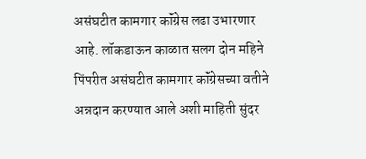असंघटीत कामगार कॉंग्रेस लढा उभारणार आहे. लॉकडाऊन काळात सलग दोन महिने पिंपरीत असंघटीत कामगार कॉंग्रेसच्या वतीने अन्नदान करण्यात आले अशी माहिती सुंदर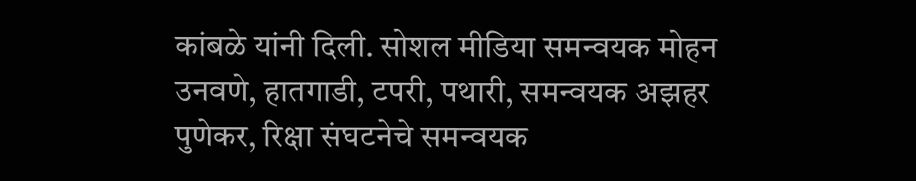कांबळे यांनी दिली. सोशल मीडिया समन्वयक मोहन उनवणे, हातगाडी, टपरी, पथारी, समन्वयक अझहर पुणेकर, रिक्षा संघटनेचे समन्वयक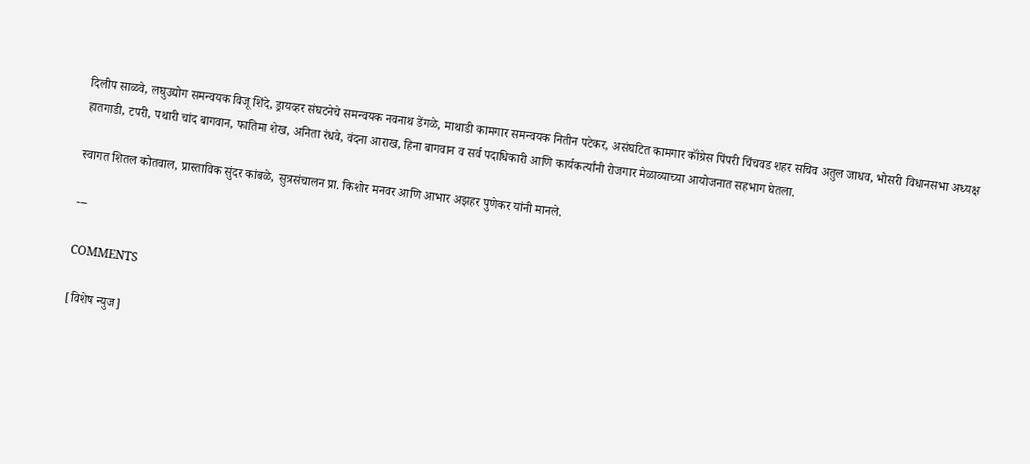दिलीप साळवे, लघुउद्योग समन्वयक विजू शिंदे, ड्रायव्हर संघटनेचे समन्वयक नवनाथ डेंगळे, माथाडी कामगार समन्वयक नितीन पटेकर, असंघटित कामगार कॉंग्रेस पिंपरी चिंचवड शहर सचिव अतुल जाधव, भोसरी विधानसभा अध्यक्ष हातगाडी, टपरी, पथारी चांद बागवान, फातिमा शेख, अनिता रंधवे, वंदना आराख, हिना बागवान व सर्व पदाधिकारी आणि कार्यकर्त्यांनी रोजगार मेळाव्याच्या आयोजनात सहभाग घेतला.

स्वागत शितल कोतवाल, प्रास्ताविक सुंदर कांबळे, सुत्रसंचालन प्रा. किशोर मनवर आणि आभार अझहर पुणेकर यांनी मानले.

---

COMMENTS

[विशेष न्युज]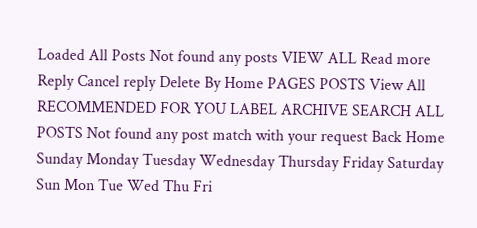Loaded All Posts Not found any posts VIEW ALL Read more Reply Cancel reply Delete By Home PAGES POSTS View All RECOMMENDED FOR YOU LABEL ARCHIVE SEARCH ALL POSTS Not found any post match with your request Back Home Sunday Monday Tuesday Wednesday Thursday Friday Saturday Sun Mon Tue Wed Thu Fri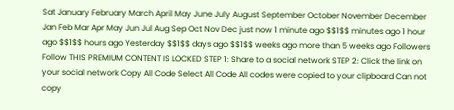Sat January February March April May June July August September October November December Jan Feb Mar Apr May Jun Jul Aug Sep Oct Nov Dec just now 1 minute ago $$1$$ minutes ago 1 hour ago $$1$$ hours ago Yesterday $$1$$ days ago $$1$$ weeks ago more than 5 weeks ago Followers Follow THIS PREMIUM CONTENT IS LOCKED STEP 1: Share to a social network STEP 2: Click the link on your social network Copy All Code Select All Code All codes were copied to your clipboard Can not copy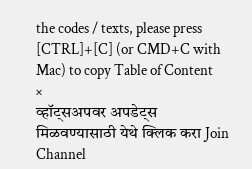the codes / texts, please press [CTRL]+[C] (or CMD+C with Mac) to copy Table of Content
×
व्हॉट्सअपवर अपडेट्स मिळवण्यासाठी येथे क्लिक करा Join Channel